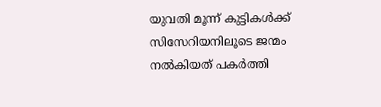യുവതി മൂന്ന് കുട്ടികള്‍ക്ക് സിസേറിയനിലൂടെ ജന്മം നല്‍കിയത് പകർത്തി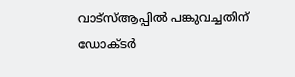വാട്സ്‌ആപ്പില്‍ പങ്കുവച്ചതിന് ഡോക്ടർ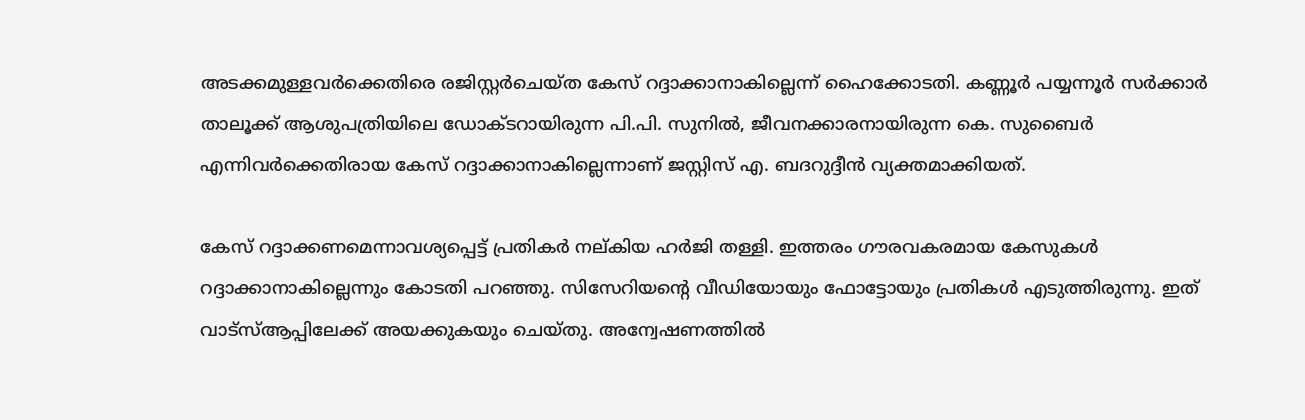അടക്കമുള്ളവർക്കെതിരെ രജിസ്റ്റർചെയ്ത കേസ് റദ്ദാക്കാനാകില്ലെന്ന് ഹൈക്കോടതി. കണ്ണൂർ പയ്യന്നൂർ സർക്കാർ താലൂക്ക് ആശുപത്രിയിലെ ഡോക്ടറായിരുന്ന പി.പി. സുനില്‍, ജീവനക്കാരനായിരുന്ന കെ. സുബൈർ എന്നിവർക്കെതിരായ കേസ് റദ്ദാക്കാനാകില്ലെന്നാണ് ജസ്റ്റിസ് എ. ബദറുദ്ദീൻ വ്യക്തമാക്കിയത്.

കേസ് റദ്ദാക്കണമെന്നാവശ്യപ്പെട്ട് പ്രതികർ നല്കിയ ഹർജി തള്ളി. ഇത്തരം ഗൗരവകരമായ കേസുകള്‍ റദ്ദാക്കാനാകില്ലെന്നും കോടതി പറഞ്ഞു. സിസേറിയന്റെ വീഡിയോയും ഫോട്ടോയും പ്രതികള്‍ എടുത്തിരുന്നു. ഇത് വാട്‌സ്‌ആപ്പിലേക്ക് അയക്കുകയും ചെയ്തു. അന്വേഷണത്തില്‍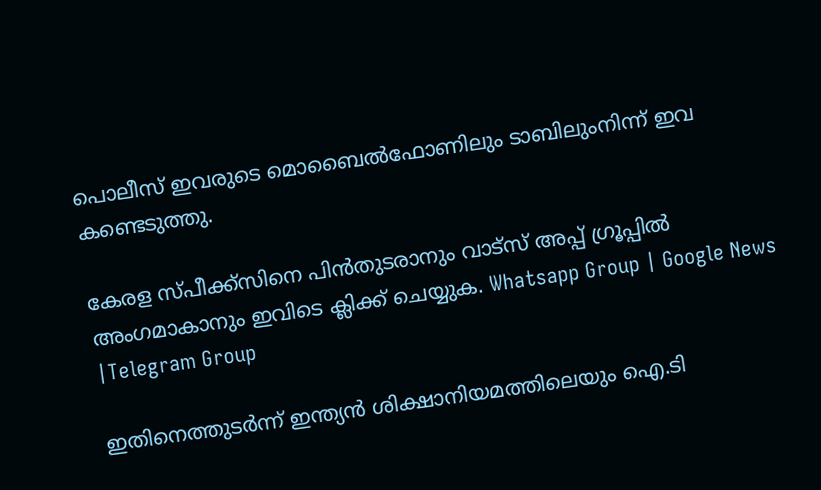പൊലീസ് ഇവരുടെ മൊബൈല്‍ഫോണിലും ടാബിലുംനിന്ന് ഇവ കണ്ടെടുത്തു.

കേരള സ്പീക്ക്സിനെ പിൻതുടരാനും വാട്സ് അപ്പ് ഗ്രൂപ്പിൽ അംഗമാകാനും ഇവിടെ ക്ലിക്ക് ചെയ്യുക. Whatsapp Group | Google News |Telegram Group

ഇതിനെത്തുടർന്ന് ഇന്ത്യൻ ശിക്ഷാനിയമത്തിലെയും ഐ.ടി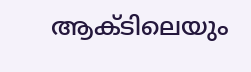ആക്ടിലെയും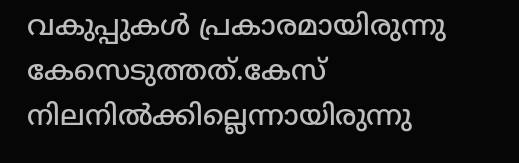വകുപ്പുകള്‍ പ്രകാരമായിരുന്നു കേസെടുത്തത്.കേസ് നിലനില്‍ക്കില്ലെന്നായിരുന്നു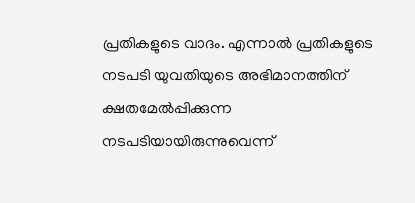പ്രതികളുടെ വാദം. എന്നാല്‍ പ്രതികളുടെ നടപടി യുവതിയുടെ അഭിമാനത്തിന് ക്ഷതമേല്‍പ്പിക്കുന്ന നടപടിയായിരുന്നുവെന്ന്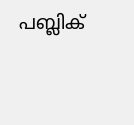പബ്ലിക്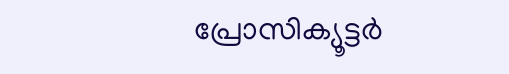പ്രോസിക്യൂട്ടർ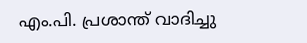എം.പി. പ്രശാന്ത് വാദിച്ചു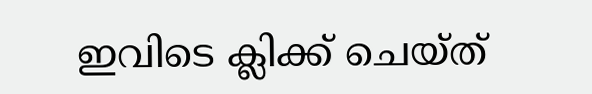ഇവിടെ ക്ലിക്ക് ചെയ്ത്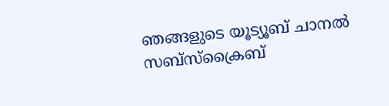ഞങ്ങളുടെ യൂട്യൂബ് ചാനൽ സബ്സ്ക്രൈബ്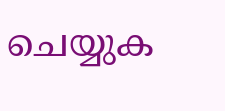ചെയ്യുക